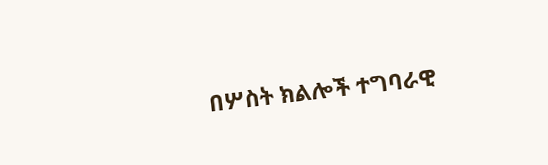በሦስት ክልሎች ተግባራዊ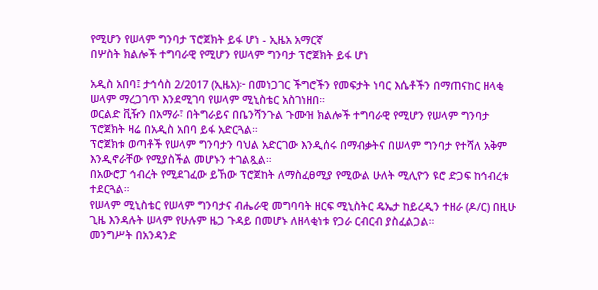የሚሆን የሠላም ግንባታ ፕሮጀክት ይፋ ሆነ - ኢዜአ አማርኛ
በሦስት ክልሎች ተግባራዊ የሚሆን የሠላም ግንባታ ፕሮጀክት ይፋ ሆነ

አዲስ አበባ፤ ታኅሳስ 2/2017 (ኢዜአ)፦ በመነጋገር ችግሮችን የመፍታት ነባር እሴቶችን በማጠናከር ዘላቂ ሠላም ማረጋገጥ እንደሚገባ የሠላም ሚኒስቴር አስገነዘበ።
ወርልድ ቪዥን በአማራ፣ በትግራይና በቤንሻንጉል ጉሙዝ ክልሎች ተግባራዊ የሚሆን የሠላም ግንባታ ፕሮጀክት ዛሬ በአዲስ አበባ ይፋ አድርጓል።
ፕሮጀክቱ ወጣቶች የሠላም ግንባታን ባህል አድርገው እንዲሰሩ በማብቃትና በሠላም ግንባታ የተሻለ አቅም እንዲኖራቸው የሚያስችል መሆኑን ተገልጿል።
በአውሮፓ ኅብረት የሚደገፈው ይኸው ፕሮጀከት ለማስፈፀሚያ የሚውል ሁለት ሚሊዮን ዩሮ ድጋፍ ከኅብረቱ ተደርጓል።
የሠላም ሚኒስቴር የሠላም ግንባታና ብሔራዊ መግባባት ዘርፍ ሚኒስትር ዴኤታ ከይረዲን ተዘራ (ዶ/ር) በዚሁ ጊዜ እንዳሉት ሠላም የሁሉም ዜጋ ጉዳይ በመሆኑ ለዘላቂነቱ የጋራ ርብርብ ያስፈልጋል።
መንግሥት በአንዳንድ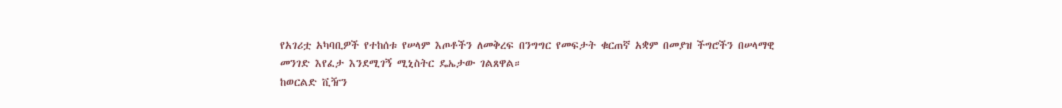የአገሪቷ አካባቢዎች የተከሰቱ የሠላም እጦቶችን ለመቅረፍ በንግግር የመፍታት ቁርጠኛ አቋም በመያዝ ችግሮችን በሠላማዊ መንገድ እየፈታ እንደሚገኝ ሚኒስትር ዴኤታው ገልጸዋል።
ከወርልድ ቪዥን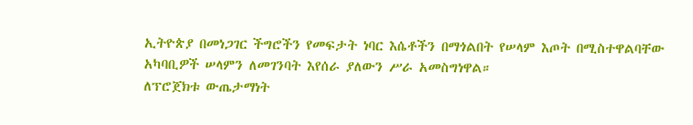ኢትዮጵያ በመነጋገር ችግሮችን የመፍታት ነባር እሴቶችን በማጎልበት የሠላም እጦት በሚስተዋልባቸው አካባቢዎች ሠላምን ለመገንባት እየሰራ ያለውን ሥራ አመስግነዋል።
ለፕሮጀክቱ ውጤታማነት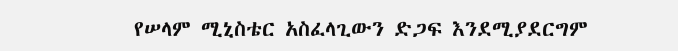የሠላም ሚኒስቴር አስፈላጊውን ድጋፍ እንደሚያደርግም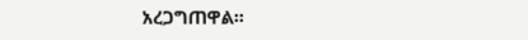አረጋግጠዋል።